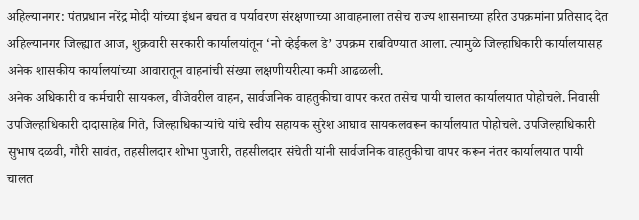अहिल्यानगर: पंतप्रधान नरेंद्र मोदी यांच्या इंधन बचत व पर्यावरण संरक्षणाच्या आवाहनाला तसेच राज्य शासनाच्या हरित उपक्रमांना प्रतिसाद देत अहिल्यानगर जिल्ह्यात आज, शुक्रवारी सरकारी कार्यालयांतून ‘नो व्हेईकल डे’ उपक्रम राबविण्यात आला. त्यामुळे जिल्हाधिकारी कार्यालयासह अनेक शासकीय कार्यालयांच्या आवारातून वाहनांची संख्या लक्षणीयरीत्या कमी आढळली.
अनेक अधिकारी व कर्मचारी सायकल, वीजेवरील वाहन, सार्वजनिक वाहतुकीचा वापर करत तसेच पायी चालत कार्यालयात पोहोचले. निवासी उपजिल्हाधिकारी दादासाहेब गिते, जिल्हाधिकाऱ्यांचे यांचे स्वीय सहायक सुरेश आघाव सायकलवरून कार्यालयात पोहोचले. उपजिल्हाधिकारी सुभाष दळवी, गौरी सावंत, तहसीलदार शोभा पुजारी, तहसीलदार संचेती यांनी सार्वजनिक वाहतुकीचा वापर करून नंतर कार्यालयात पायी चालत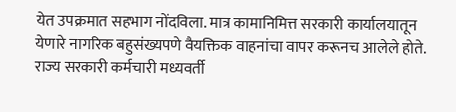येत उपक्रमात सहभाग नोंदविला. मात्र कामानिमित्त सरकारी कार्यालयातून येणारे नागरिक बहुसंख्यपणे वैयक्तिक वाहनांचा वापर करूनच आलेले होते.
राज्य सरकारी कर्मचारी मध्यवर्ती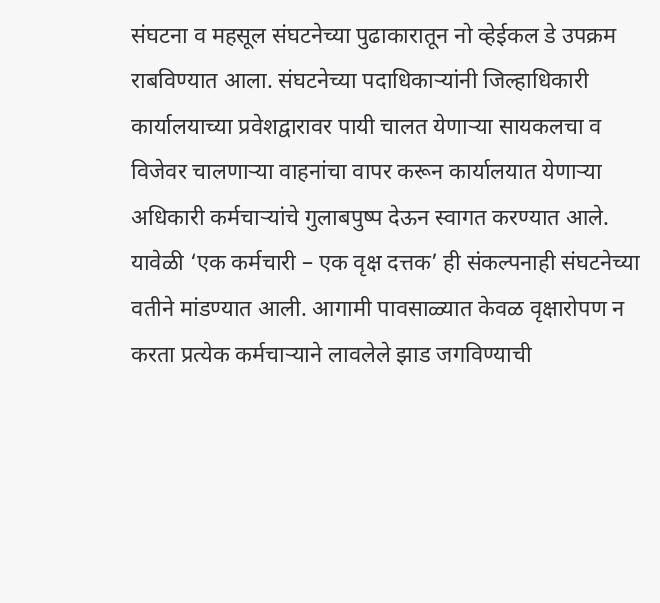संघटना व महसूल संघटनेच्या पुढाकारातून नो व्हेईकल डे उपक्रम राबविण्यात आला. संघटनेच्या पदाधिकाऱ्यांनी जिल्हाधिकारी कार्यालयाच्या प्रवेशद्वारावर पायी चालत येणाऱ्या सायकलचा व विजेवर चालणाऱ्या वाहनांचा वापर करून कार्यालयात येणाऱ्या अधिकारी कर्मचाऱ्यांचे गुलाबपुष्प देऊन स्वागत करण्यात आले. यावेळी ‘एक कर्मचारी – एक वृक्ष दत्तक’ ही संकल्पनाही संघटनेच्या वतीने मांडण्यात आली. आगामी पावसाळ्यात केवळ वृक्षारोपण न करता प्रत्येक कर्मचाऱ्याने लावलेले झाड जगविण्याची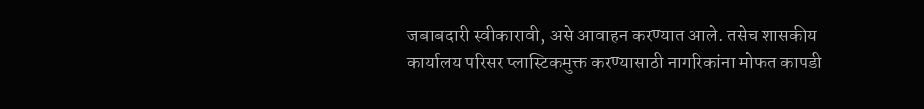जबाबदारी स्वीकारावी, असे आवाहन करण्यात आले. तसेच शासकीय कार्यालय परिसर प्लास्टिकमुक्त करण्यासाठी नागरिकांना मोफत कापडी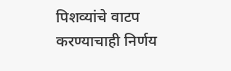पिशव्यांचे वाटप करण्याचाही निर्णय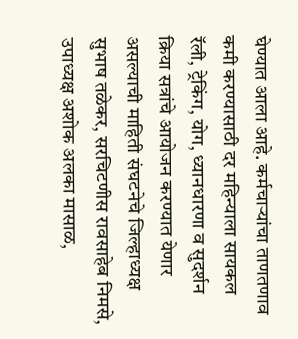घेण्यात आला आहे. कर्मचाऱ्यांचा ताणतणाव कमी करण्यासाठी दर महिन्याला सायकल रॅली, ट्रेकिंग, योग, ध्यानधारणा व सुदर्शन क्रिया सत्रांचे आयोजन करण्यात येणार असल्याची माहिती संघटनेचे जिल्हाध्यक्ष सुभाष तळेकर, सरचिटणीस रावसाहेब निमसे, उपाध्यक्ष अशोक अलका मासाळ,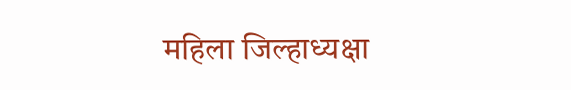महिला जिल्हाध्यक्षा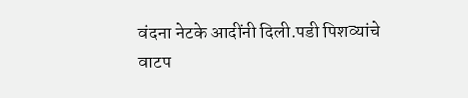वंदना नेटके आदींनी दिली.पडी पिशव्यांचे वाटप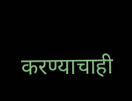करण्याचाही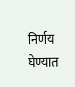निर्णय घेण्यात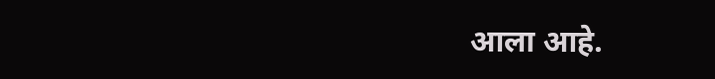आला आहे.